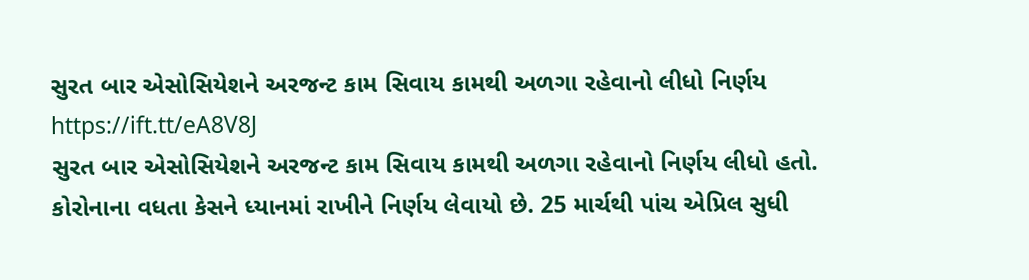સુરત બાર એસોસિયેશને અરજન્ટ કામ સિવાય કામથી અળગા રહેવાનો લીધો નિર્ણય https://ift.tt/eA8V8J
સુરત બાર એસોસિયેશને અરજન્ટ કામ સિવાય કામથી અળગા રહેવાનો નિર્ણય લીધો હતો. કોરોનાના વધતા કેસને ધ્યાનમાં રાખીને નિર્ણય લેવાયો છે. 25 માર્ચથી પાંચ એપ્રિલ સુધી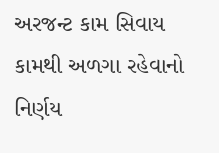અરજન્ટ કામ સિવાય કામથી અળગા રહેવાનો નિર્ણય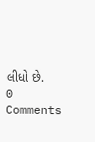લીધો છે.
0 Comments